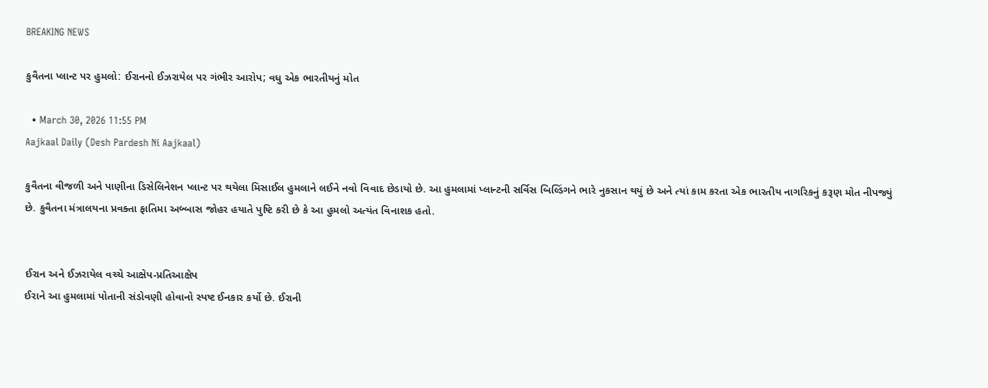BREAKING NEWS

કુવૈતના પ્લાન્ટ પર હુમલો: ઈરાનનો ઈઝરાયેલ પર ગંભીર આરોપ; વધુ એક ભારતીયનું મોત

  • March 30, 2026 11:55 PM
Aajkaal Daily (Desh Pardesh Ni Aajkaal)

કુવૈતના વીજળી અને પાણીના ડિસેલિનેશન પ્લાન્ટ પર થયેલા મિસાઈલ હુમલાને લઈને નવો વિવાદ છેડાયો છે. આ હુમલામાં પ્લાન્ટની સર્વિસ બિલ્ડિંગને ભારે નુકસાન થયું છે અને ત્યાં કામ કરતા એક ભારતીય નાગરિકનું કરૂણ મોત નીપજ્યું છે. કુવૈતના મંત્રાલયના પ્રવક્તા ફાતિમા અબ્બાસ જોહર હયાતે પુષ્ટિ કરી છે કે આ હુમલો અત્યંત વિનાશક હતો.


ઈરાન અને ઈઝરાયેલ વચ્ચે આક્ષેપ-પ્રતિઆક્ષેપ
ઈરાને આ હુમલામાં પોતાની સંડોવણી હોવાનો સ્પષ્ટ ઈનકાર કર્યો છે. ઈરાની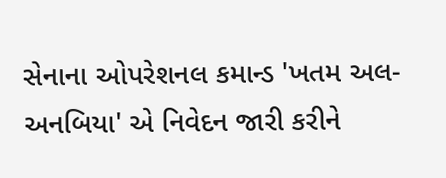સેનાના ઓપરેશનલ કમાન્ડ 'ખતમ અલ-અનબિયા' એ નિવેદન જારી કરીને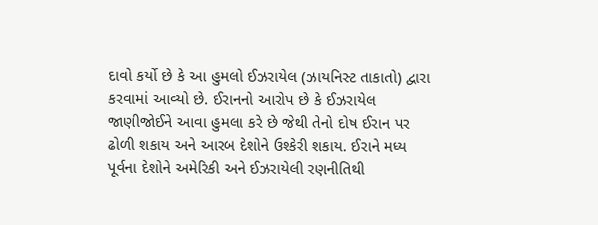દાવો કર્યો છે કે આ હુમલો ઈઝરાયેલ (ઝાયનિસ્ટ તાકાતો) દ્વારા કરવામાં આવ્યો છે. ઈરાનનો આરોપ છે કે ઈઝરાયેલ જાણીજોઈને આવા હુમલા કરે છે જેથી તેનો દોષ ઈરાન પર ઢોળી શકાય અને આરબ દેશોને ઉશ્કેરી શકાય. ઈરાને મધ્ય પૂર્વના દેશોને અમેરિકી અને ઈઝરાયેલી રણનીતિથી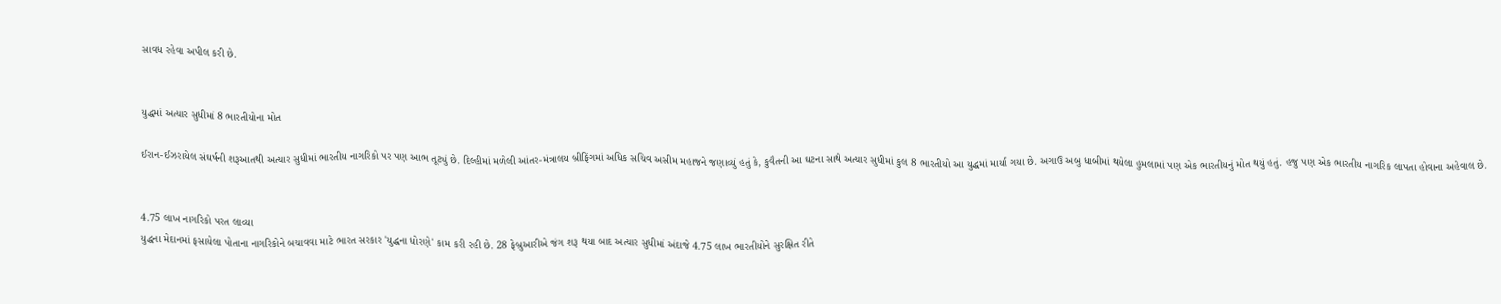સાવધ રહેવા અપીલ કરી છે.


યુદ્ધમાં અત્યાર સુધીમાં 8 ભારતીયોના મોત

ઈરાન-ઈઝરાયેલ સંઘર્ષની શરૂઆતથી અત્યાર સુધીમાં ભારતીય નાગરિકો પર પણ આભ તૂટ્યું છે. દિલ્હીમાં મળેલી આંતર-મંત્રાલય બ્રીફિંગમાં અધિક સચિવ અસીમ મહાજને જણાવ્યું હતું કે, કુવૈતની આ ઘટના સાથે અત્યાર સુધીમાં કુલ 8 ભારતીયો આ યુદ્ધમાં માર્યા ગયા છે. અગાઉ અબુ ધાબીમાં થયેલા હુમલામાં પણ એક ભારતીયનું મોત થયું હતું. હજુ પણ એક ભારતીય નાગરિક લાપતા હોવાના અહેવાલ છે.


4.75 લાખ નાગરિકો પરત લાવ્યા
યુદ્ધના મેદાનમાં ફસાયેલા પોતાના નાગરિકોને બચાવવા માટે ભારત સરકાર 'યુદ્ધના ધોરણે' કામ કરી રહી છે. 28 ફેબ્રુઆરીએ જંગ શરૂ થયા બાદ અત્યાર સુધીમાં અંદાજે 4.75 લાખ ભારતીયોને સુરક્ષિત રીતે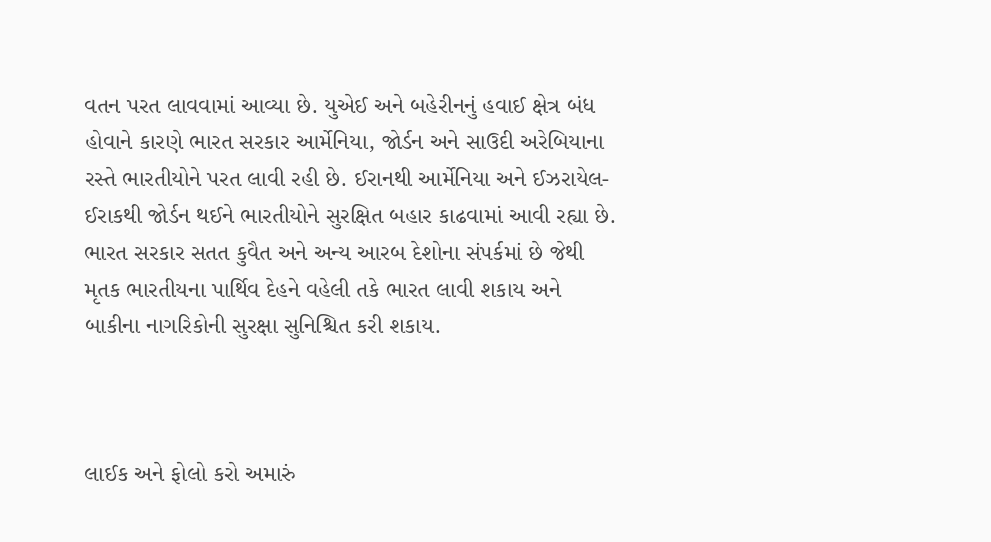વતન પરત લાવવામાં આવ્યા છે. યુએઈ અને બહેરીનનું હવાઈ ક્ષેત્ર બંધ હોવાને કારણે ભારત સરકાર આર્મેનિયા, જોર્ડન અને સાઉદી અરેબિયાના રસ્તે ભારતીયોને પરત લાવી રહી છે. ઈરાનથી આર્મેનિયા અને ઈઝરાયેલ-ઈરાકથી જોર્ડન થઈને ભારતીયોને સુરક્ષિત બહાર કાઢવામાં આવી રહ્યા છે. ભારત સરકાર સતત કુવૈત અને અન્ય આરબ દેશોના સંપર્કમાં છે જેથી મૃતક ભારતીયના પાર્થિવ દેહને વહેલી તકે ભારત લાવી શકાય અને બાકીના નાગરિકોની સુરક્ષા સુનિશ્ચિત કરી શકાય.



લાઈક અને ફોલો કરો અમારું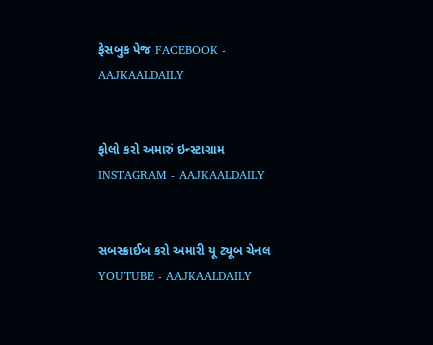ફેસબુક પેજ FACEBOOK - AAJKAALDAILY


ફોલો કરો અમારું ઇન્સ્ટાગ્રામ INSTAGRAM - AAJKAALDAILY


સબસ્ક્રાઈબ કરો અમારી યૂ ટ્યૂબ ચેનલ YOUTUBE - AAJKAALDAILY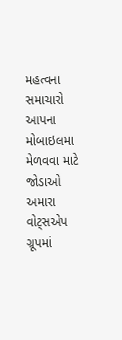મહત્વના સમાચારો આપના મોબાઇલમા મેળવવા માટે જોડાઓ અમારા વોટ્સએપ ગ્રૂપમાં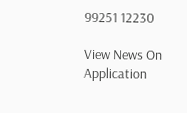99251 12230

View News On Application